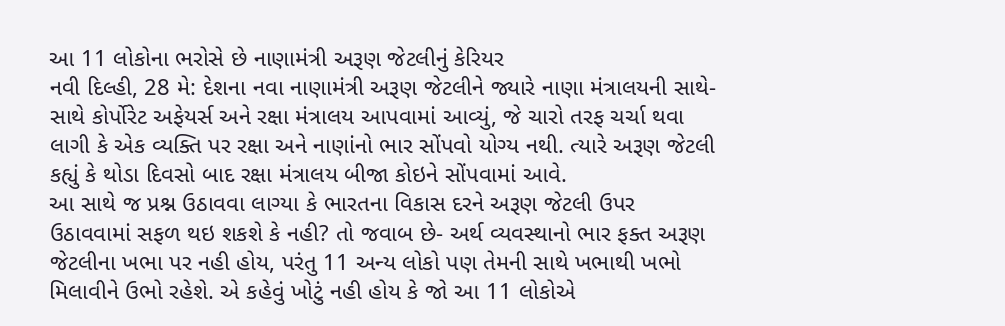આ 11 લોકોના ભરોસે છે નાણામંત્રી અરૂણ જેટલીનું કેરિયર
નવી દિલ્હી, 28 મે: દેશના નવા નાણામંત્રી અરૂણ જેટલીને જ્યારે નાણા મંત્રાલયની સાથે-સાથે કોર્પોરેટ અફેયર્સ અને રક્ષા મંત્રાલય આપવામાં આવ્યું, જે ચારો તરફ ચર્ચા થવા લાગી કે એક વ્યક્તિ પર રક્ષા અને નાણાંનો ભાર સોંપવો યોગ્ય નથી. ત્યારે અરૂણ જેટલી કહ્યું કે થોડા દિવસો બાદ રક્ષા મંત્રાલય બીજા કોઇને સોંપવામાં આવે.
આ સાથે જ પ્રશ્ન ઉઠાવવા લાગ્યા કે ભારતના વિકાસ દરને અરૂણ જેટલી ઉપર ઉઠાવવામાં સફળ થઇ શકશે કે નહી? તો જવાબ છે- અર્થ વ્યવસ્થાનો ભાર ફક્ત અરૂણ જેટલીના ખભા પર નહી હોય, પરંતુ 11 અન્ય લોકો પણ તેમની સાથે ખભાથી ખભો મિલાવીને ઉભો રહેશે. એ કહેવું ખોટું નહી હોય કે જો આ 11 લોકોએ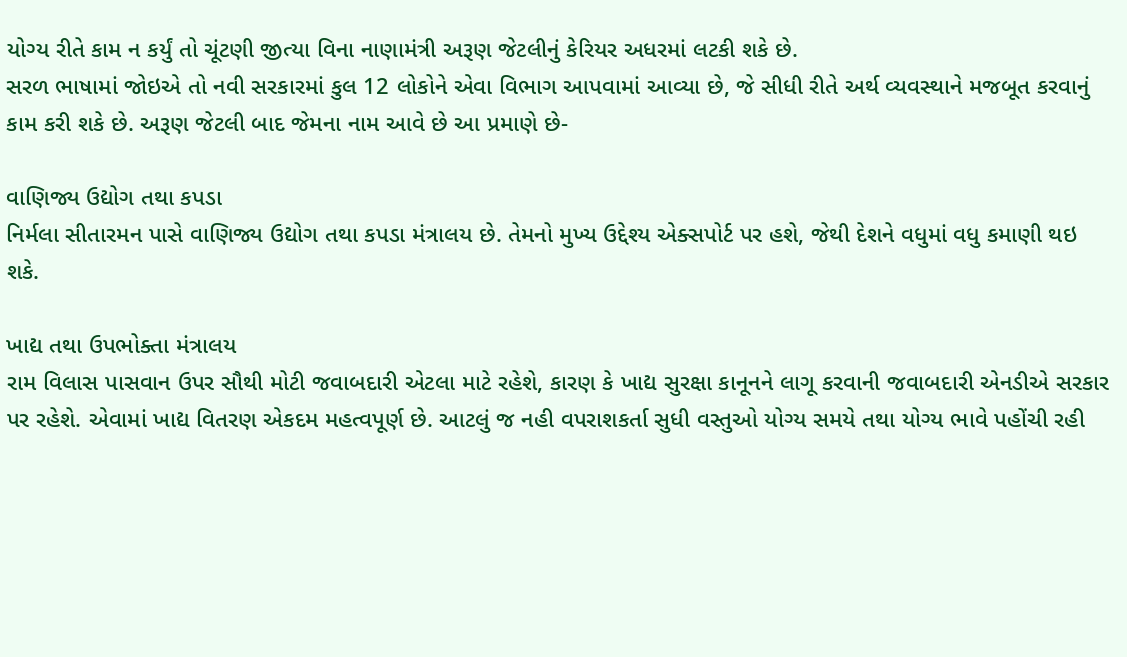યોગ્ય રીતે કામ ન કર્યું તો ચૂંટણી જીત્યા વિના નાણામંત્રી અરૂણ જેટલીનું કેરિયર અધરમાં લટકી શકે છે.
સરળ ભાષામાં જોઇએ તો નવી સરકારમાં કુલ 12 લોકોને એવા વિભાગ આપવામાં આવ્યા છે, જે સીધી રીતે અર્થ વ્યવસ્થાને મજબૂત કરવાનું કામ કરી શકે છે. અરૂણ જેટલી બાદ જેમના નામ આવે છે આ પ્રમાણે છે-

વાણિજ્ય ઉદ્યોગ તથા કપડા
નિર્મલા સીતારમન પાસે વાણિજ્ય ઉદ્યોગ તથા કપડા મંત્રાલય છે. તેમનો મુખ્ય ઉદ્દેશ્ય એક્સપોર્ટ પર હશે, જેથી દેશને વધુમાં વધુ કમાણી થઇ શકે.

ખાદ્ય તથા ઉપભોક્તા મંત્રાલય
રામ વિલાસ પાસવાન ઉપર સૌથી મોટી જવાબદારી એટલા માટે રહેશે, કારણ કે ખાદ્ય સુરક્ષા કાનૂનને લાગૂ કરવાની જવાબદારી એનડીએ સરકાર પર રહેશે. એવામાં ખાદ્ય વિતરણ એકદમ મહત્વપૂર્ણ છે. આટલું જ નહી વપરાશકર્તા સુધી વસ્તુઓ યોગ્ય સમયે તથા યોગ્ય ભાવે પહોંચી રહી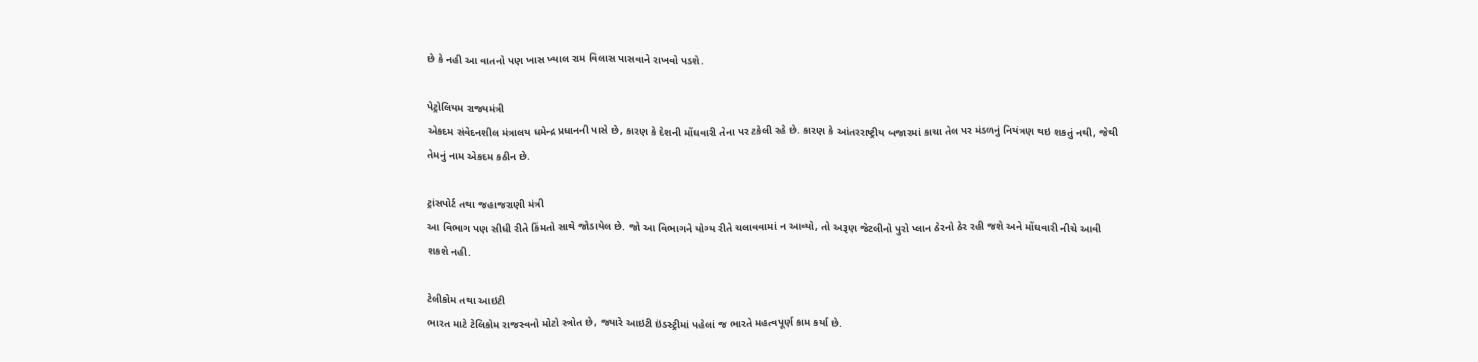છે કે નહી આ વાતનો પણ ખાસ ખ્યાલ રામ વિલાસ પાસવાને રાખવો પડશે.

પેટ્રોલિયમ રાજ્યમંત્રી
એકદમ સંવેદનશીલ મંત્રાલય ધમેન્દ્ર પ્રધાનની પાસે છે, કારણ કે દેશની મોંઘવારી તેના પર ટકેલી રહે છે. કારણ કે આંતરરાષ્ટ્રીય બજારમાં કાચા તેલ પર મંડળનું નિયંત્રણ થઇ શકતું નથી, જેથી તેમનું નામ એકદમ કઠીન છે.

ટ્રાંસપોર્ટ તથા જહાજરાણી મંત્રી
આ વિભાગ પણ સીધી રીતે કિંમતો સાથે જોડાયેલ છે. જો આ વિભાગને યોગ્ય રીતે ચલાવવામાં ન આવ્યો, તો અરૂણ જેટલીનો પુરો પ્લાન ઠેરનો ઠેર રહી જશે અને મોંઘવારી નીચે આવી શકશે નહી.

ટેલીકોમ તથા આઇટી
ભારત માટે ટેલિકોમ રાજસ્વનો મોટો સ્ત્રોત છે, જ્યારે આઇટી ઇંડસ્ટ્રીમાં પહેલાં જ ભારતે મહત્વપૂર્ણ કામ કર્યા છે.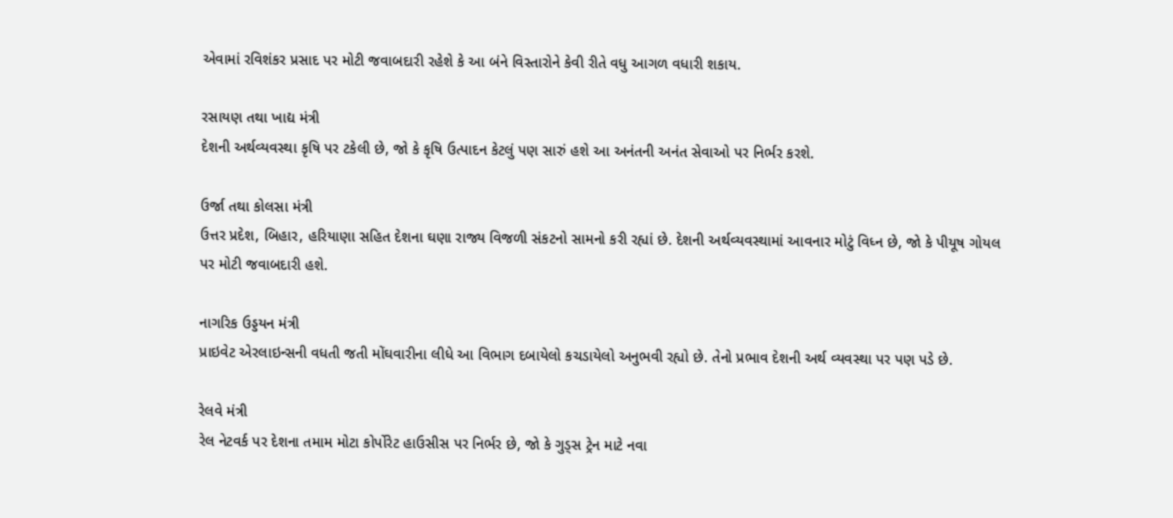એવામાં રવિશંકર પ્રસાદ પર મોટી જવાબદારી રહેશે કે આ બંને વિસ્તારોને કેવી રીતે વધુ આગળ વધારી શકાય.

રસાયણ તથા ખાદ્ય મંત્રી
દેશની અર્થવ્યવસ્થા કૃષિ પર ટકેલી છે, જો કે કૃષિ ઉત્પાદન કેટલું પણ સારું હશે આ અનંતની અનંત સેવાઓ પર નિર્ભર કરશે.

ઉર્જા તથા કોલસા મંત્રી
ઉત્તર પ્રદેશ, બિહાર, હરિયાણા સહિત દેશના ઘણા રાજ્ય વિજળી સંકટનો સામનો કરી રહ્યાં છે. દેશની અર્થવ્યવસ્થામાં આવનાર મોટું વિધ્ન છે, જો કે પીયૂષ ગોયલ પર મોટી જવાબદારી હશે.

નાગરિક ઉડ્ડયન મંત્રી
પ્રાઇવેટ એરલાઇન્સની વધતી જતી મોંઘવારીના લીધે આ વિભાગ દબાયેલો કચડાયેલો અનુભવી રહ્યો છે. તેનો પ્રભાવ દેશની અર્થ વ્યવસ્થા પર પણ પડે છે.

રેલવે મંત્રી
રેલ નેટવર્ક પર દેશના તમામ મોટા કોર્પોરેટ હાઉસીસ પર નિર્ભર છે, જો કે ગુડ્સ ટ્રેન માટે નવા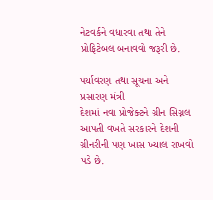નેટવર્કને વધારવા તથા તેને પ્રોફિટેબલ બનાવવો જરૂરી છે.

પર્યાવરણ તથા સૂચના અને પ્રસારણ મંત્રી
દેશમાં નવા પ્રોજેક્ટને ગ્રીન સિગ્નલ આપતી વખતે સરકારને દેશની ગ્રીનરીની પણ ખાસ ખ્યાલ રાખવો પડે છે.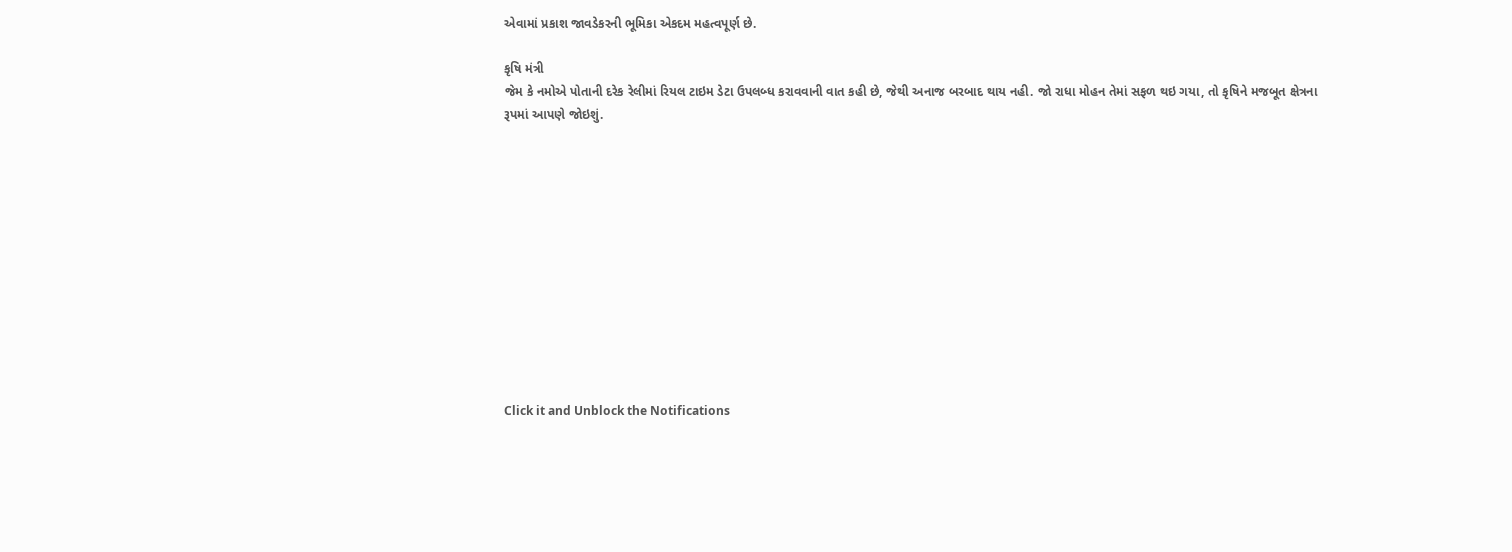એવામાં પ્રકાશ જાવડેકરની ભૂમિકા એકદમ મહત્વપૂર્ણ છે.

કૃષિ મંત્રી
જેમ કે નમોએ પોતાની દરેક રેલીમાં રિયલ ટાઇમ ડેટા ઉપલબ્ધ કરાવવાની વાત કહી છે, જેથી અનાજ બરબાદ થાય નહી. જો રાધા મોહન તેમાં સફળ થઇ ગયા, તો કૃષિને મજબૂત ક્ષેત્રના રૂપમાં આપણે જોઇશું.












Click it and Unblock the Notifications